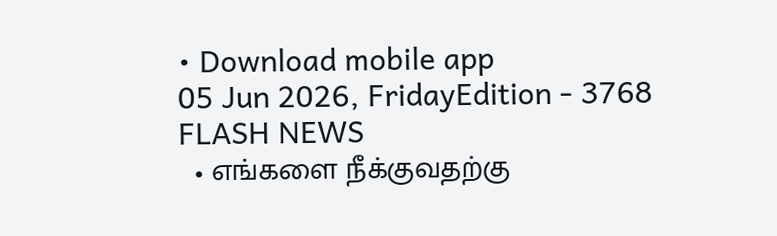• Download mobile app
05 Jun 2026, FridayEdition - 3768
FLASH NEWS
  • எங்களை நீக்குவதற்கு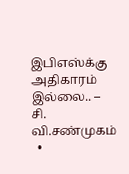இபிஎஸ்க்கு அதிகாரம் இல்லை.. – சி. வி.சண்முகம்
  •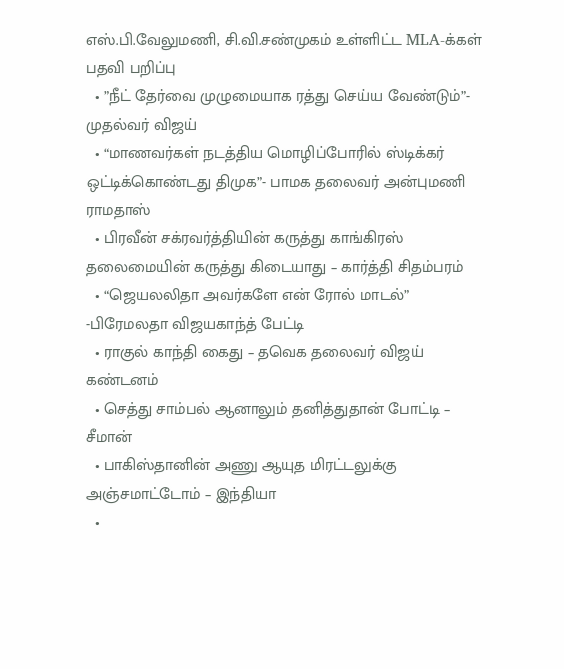எஸ்.பி.வேலுமணி, சி.வி.சண்முகம் உள்ளிட்ட MLA-க்கள் பதவி பறிப்பு
  • ”நீட் தேர்வை முழுமையாக ரத்து செய்ய வேண்டும்”- முதல்வர் விஜய்
  • “மாணவர்கள் நடத்திய மொழிப்போரில் ஸ்டிக்கர் ஒட்டிக்கொண்டது திமுக”- பாமக தலைவர் அன்புமணி ராமதாஸ்
  • பிரவீன் சக்ரவர்த்தியின் கருத்து காங்கிரஸ் தலைமையின் கருத்து கிடையாது – கார்த்தி சிதம்பரம்
  • “ஜெயலலிதா அவர்களே என் ரோல் மாடல்” -பிரேமலதா விஜயகாந்த் பேட்டி
  • ராகுல் காந்தி கைது – தவெக தலைவர் விஜய் கண்டனம்
  • செத்து சாம்பல் ஆனாலும் தனித்துதான் போட்டி – சீமான்
  • பாகிஸ்தானின் அணு ஆயுத மிரட்டலுக்கு அஞ்சமாட்டோம் – இந்தியா
  •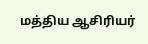மத்திய ஆசிரியர்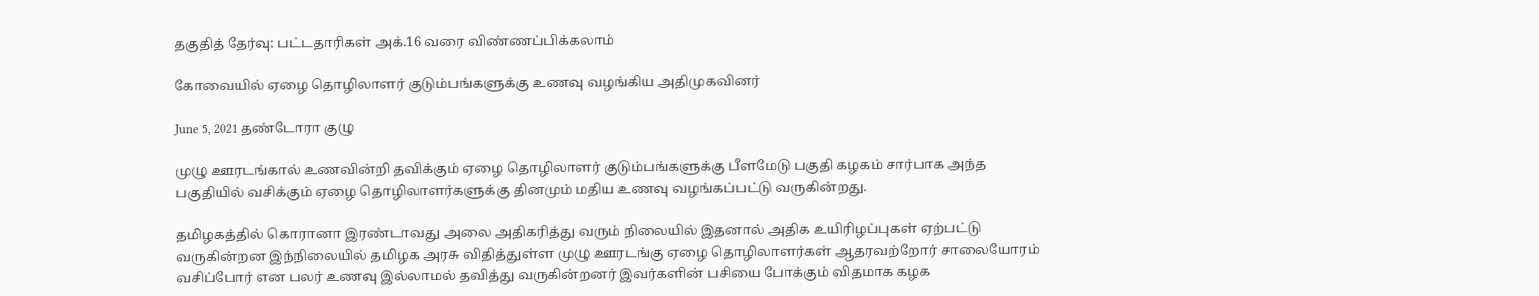தகுதித் தேர்வு: பட்டதாரிகள் அக்.16 வரை விண்ணப்பிக்கலாம்

கோவையில் ஏழை தொழிலாளர் குடும்பங்களுக்கு உணவு வழங்கிய அதிமுகவினர்

June 5, 2021 தண்டோரா குழு

முழு ஊரடங்கால் உணவின்றி தவிக்கும் ஏழை தொழிலாளர் குடும்பங்களுக்கு பீளமேடு பகுதி கழகம் சார்பாக அந்த பகுதியில் வசிக்கும் ஏழை தொழிலாளர்களுக்கு தினமும் மதிய உணவு வழங்கப்பட்டு வருகின்றது.

தமிழகத்தில் கொரானா இரண்டாவது அலை அதிகரித்து வரும் நிலையில் இதனால் அதிக உயிரிழப்புகள் ஏற்பட்டு வருகின்றன இந்நிலையில் தமிழக அரசு விதித்துள்ள முழு ஊரடங்கு ஏழை தொழிலாளர்கள் ஆதரவற்றோர் சாலையோரம் வசிப்போர் என பலர் உணவு இல்லாமல் தவித்து வருகின்றனர் இவர்களின் பசியை போக்கும் விதமாக கழக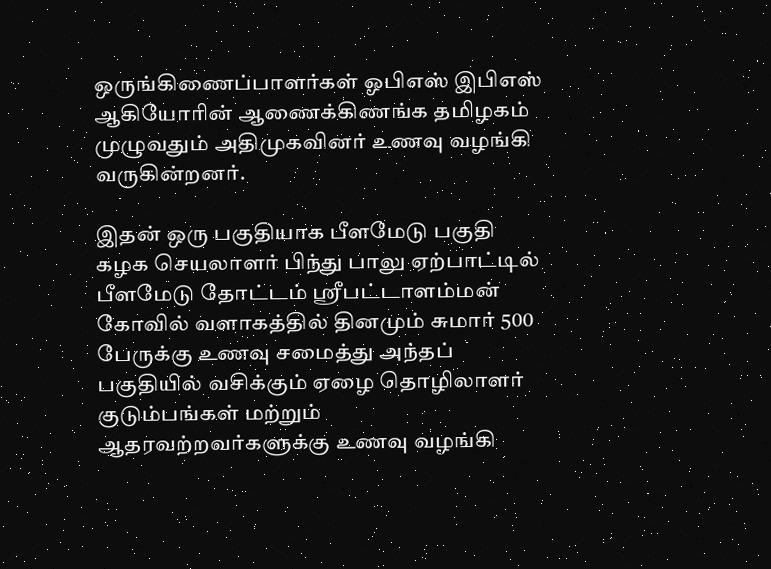ஒருங்கிணைப்பாளர்கள் ஓபிஎஸ் இபிஎஸ் ஆகியோரின் ஆணைக்கிணங்க தமிழகம் முழுவதும் அதிமுகவினர் உணவு வழங்கி வருகின்றனர்.

இதன் ஒரு பகுதியாக பீளமேடு பகுதி கழக செயலாளர் பிந்து பாலு ஏற்பாட்டில் பீளமேடு தோட்டம் ஸ்ரீபட்டாளம்மன் கோவில் வளாகத்தில் தினமும் சுமார் 500 பேருக்கு உணவு சமைத்து அந்தப் பகுதியில் வசிக்கும் ஏழை தொழிலாளர் குடும்பங்கள் மற்றும் ஆதரவற்றவர்களுக்கு உணவு வழங்கி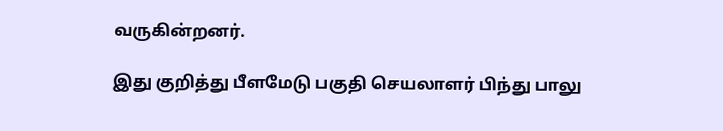வருகின்றனர்.

இது குறித்து பீளமேடு பகுதி செயலாளர் பிந்து பாலு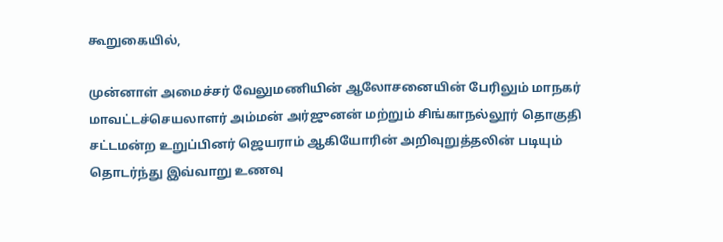கூறுகையில்,

முன்னாள் அமைச்சர் வேலுமணியின் ஆலோசனையின் பேரிலும் மாநகர் மாவட்டச்செயலாளர் அம்மன் அர்ஜுனன் மற்றும் சிங்காநல்லூர் தொகுதி சட்டமன்ற உறுப்பினர் ஜெயராம் ஆகியோரின் அறிவுறுத்தலின் படியும் தொடர்ந்து இவ்வாறு உணவு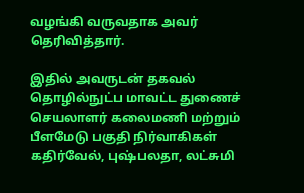வழங்கி வருவதாக அவர் தெரிவித்தார்.

இதில் அவருடன் தகவல் தொழில்நுட்ப மாவட்ட துணைச் செயலாளர் கலைமணி மற்றும் பீளமேடு பகுதி நிர்வாகிகள் கதிர்வேல், புஷ்பலதா, லட்சுமி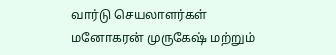வார்டு செயலாளர்கள் மனோகரன் முருகேஷ் மற்றும்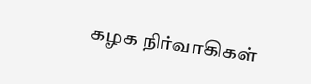கழக நிர்வாகிகள்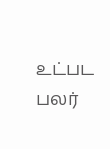உட்பட பலர்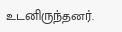உடனிருந்தனர்.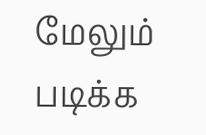மேலும் படிக்க